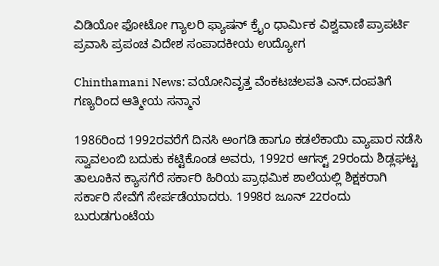ವಿಡಿಯೋ ಫೋಟೋ ಗ್ಯಾಲರಿ ಫ್ಯಾಷನ್ ಕ್ರೈಂ ಧಾರ್ಮಿಕ ವಿಶ್ವವಾಣಿ ಪ್ರಾಪರ್ಟಿ ಪ್ರವಾಸಿ ಪ್ರಪಂಚ ವಿದೇಶ ಸಂಪಾದಕೀಯ ಉದ್ಯೋಗ

Chinthamani News: ವಯೋನಿವೃತ್ತ ವೆಂಕಟಚಲಪತಿ ಎನ್.ದಂಪತಿಗೆ ಗಣ್ಯರಿಂದ ಆತ್ಮೀಯ ಸನ್ಮಾನ

1986ರಿಂದ 1992ರವರೆಗೆ ದಿನಸಿ ಅಂಗಡಿ ಹಾಗೂ ಕಡಲೆಕಾಯಿ ವ್ಯಾಪಾರ ನಡೆಸಿ ಸ್ವಾವಲಂಬಿ ಬದುಕು ಕಟ್ಟಿಕೊಂಡ ಅವರು, 1992ರ ಆಗಸ್ಟ್ 29ರಂದು ಶಿಡ್ಲಘಟ್ಟ ತಾಲೂಕಿನ ಕ್ಯಾಸಗೆರೆ ಸರ್ಕಾರಿ ಹಿರಿಯ ಪ್ರಾಥಮಿಕ ಶಾಲೆಯಲ್ಲಿ ಶಿಕ್ಷಕರಾಗಿ ಸರ್ಕಾರಿ ಸೇವೆಗೆ ಸೇರ್ಪಡೆಯಾದರು. 1998ರ ಜೂನ್ 22ರಂದು ಬುರುಡಗುಂಟೆಯ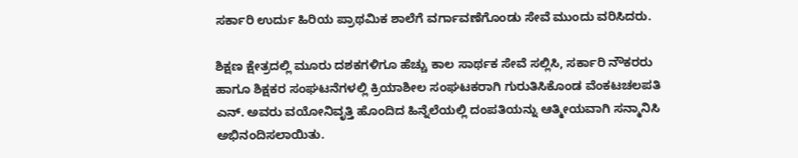ಸರ್ಕಾರಿ ಉರ್ದು ಹಿರಿಯ ಪ್ರಾಥಮಿಕ ಶಾಲೆಗೆ ವರ್ಗಾವಣೆಗೊಂಡು ಸೇವೆ ಮುಂದು ವರಿಸಿದರು.

ಶಿಕ್ಷಣ ಕ್ಷೇತ್ರದಲ್ಲಿ ಮೂರು ದಶಕಗಳಿಗೂ ಹೆಚ್ಚು ಕಾಲ ಸಾರ್ಥಕ ಸೇವೆ ಸಲ್ಲಿಸಿ, ಸರ್ಕಾರಿ ನೌಕರರು ಹಾಗೂ ಶಿಕ್ಷಕರ ಸಂಘಟನೆಗಳಲ್ಲಿ ಕ್ರಿಯಾಶೀಲ ಸಂಘಟಕರಾಗಿ ಗುರುತಿಸಿಕೊಂಡ ವೆಂಕಟಚಲಪತಿ ಎನ್. ಅವರು ವಯೋನಿವೃತ್ತಿ ಹೊಂದಿದ ಹಿನ್ನೆಲೆಯಲ್ಲಿ ದಂಪತಿಯನ್ನು ಆತ್ಮೀಯವಾಗಿ ಸನ್ಮಾನಿಸಿ ಅಭಿನಂದಿಸಲಾಯಿತು.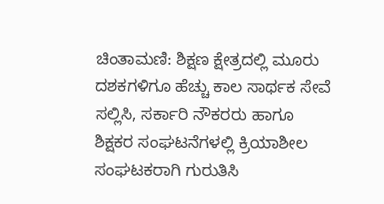ಚಿಂತಾಮಣಿ: ಶಿಕ್ಷಣ ಕ್ಷೇತ್ರದಲ್ಲಿ ಮೂರು ದಶಕಗಳಿಗೂ ಹೆಚ್ಚು ಕಾಲ ಸಾರ್ಥಕ ಸೇವೆ ಸಲ್ಲಿಸಿ, ಸರ್ಕಾರಿ ನೌಕರರು ಹಾಗೂ ಶಿಕ್ಷಕರ ಸಂಘಟನೆಗಳಲ್ಲಿ ಕ್ರಿಯಾಶೀಲ ಸಂಘಟಕರಾಗಿ ಗುರುತಿಸಿ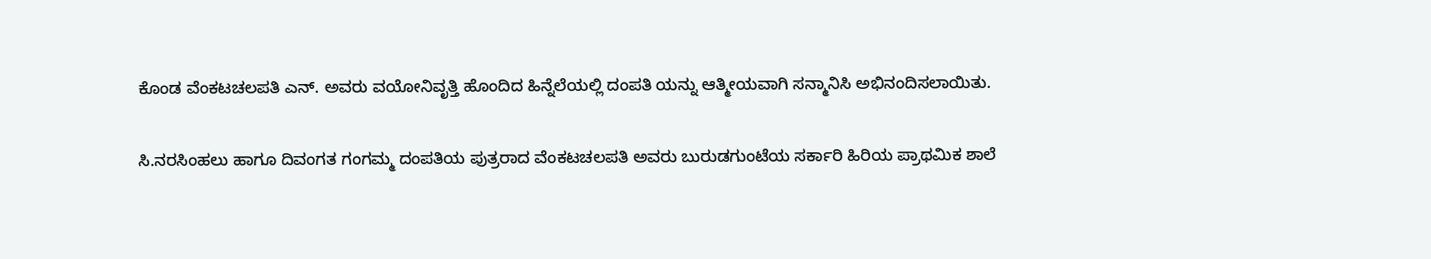ಕೊಂಡ ವೆಂಕಟಚಲಪತಿ ಎನ್. ಅವರು ವಯೋನಿವೃತ್ತಿ ಹೊಂದಿದ ಹಿನ್ನೆಲೆಯಲ್ಲಿ ದಂಪತಿ ಯನ್ನು ಆತ್ಮೀಯವಾಗಿ ಸನ್ಮಾನಿಸಿ ಅಭಿನಂದಿಸಲಾಯಿತು.

ಸಿ.ನರಸಿಂಹಲು ಹಾಗೂ ದಿವಂಗತ ಗಂಗಮ್ಮ ದಂಪತಿಯ ಪುತ್ರರಾದ ವೆಂಕಟಚಲಪತಿ ಅವರು ಬುರುಡಗುಂಟೆಯ ಸರ್ಕಾರಿ ಹಿರಿಯ ಪ್ರಾಥಮಿಕ ಶಾಲೆ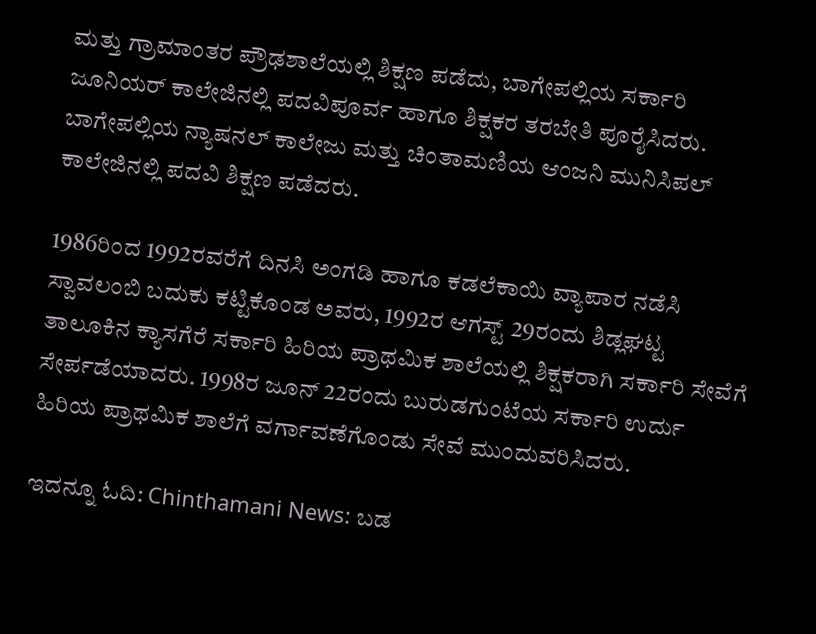ಮತ್ತು ಗ್ರಾಮಾಂತರ ಪ್ರೌಢಶಾಲೆಯಲ್ಲಿ ಶಿಕ್ಷಣ ಪಡೆದು, ಬಾಗೇಪಲ್ಲಿಯ ಸರ್ಕಾರಿ ಜೂನಿಯರ್ ಕಾಲೇಜಿನಲ್ಲಿ ಪದವಿಪೂರ್ವ ಹಾಗೂ ಶಿಕ್ಷಕರ ತರಬೇತಿ ಪೂರೈಸಿದರು. ಬಾಗೇಪಲ್ಲಿಯ ನ್ಯಾಷನಲ್ ಕಾಲೇಜು ಮತ್ತು ಚಿಂತಾಮಣಿಯ ಆಂಜನಿ ಮುನಿಸಿಪಲ್ ಕಾಲೇಜಿನಲ್ಲಿ ಪದವಿ ಶಿಕ್ಷಣ ಪಡೆದರು.

1986ರಿಂದ 1992ರವರೆಗೆ ದಿನಸಿ ಅಂಗಡಿ ಹಾಗೂ ಕಡಲೆಕಾಯಿ ವ್ಯಾಪಾರ ನಡೆಸಿ ಸ್ವಾವಲಂಬಿ ಬದುಕು ಕಟ್ಟಿಕೊಂಡ ಅವರು, 1992ರ ಆಗಸ್ಟ್ 29ರಂದು ಶಿಡ್ಲಘಟ್ಟ ತಾಲೂಕಿನ ಕ್ಯಾಸಗೆರೆ ಸರ್ಕಾರಿ ಹಿರಿಯ ಪ್ರಾಥಮಿಕ ಶಾಲೆಯಲ್ಲಿ ಶಿಕ್ಷಕರಾಗಿ ಸರ್ಕಾರಿ ಸೇವೆಗೆ ಸೇರ್ಪಡೆಯಾದರು. 1998ರ ಜೂನ್ 22ರಂದು ಬುರುಡಗುಂಟೆಯ ಸರ್ಕಾರಿ ಉರ್ದು ಹಿರಿಯ ಪ್ರಾಥಮಿಕ ಶಾಲೆಗೆ ವರ್ಗಾವಣೆಗೊಂಡು ಸೇವೆ ಮುಂದುವರಿಸಿದರು.

ಇದನ್ನೂ ಓದಿ: Chinthamani News: ಬಡ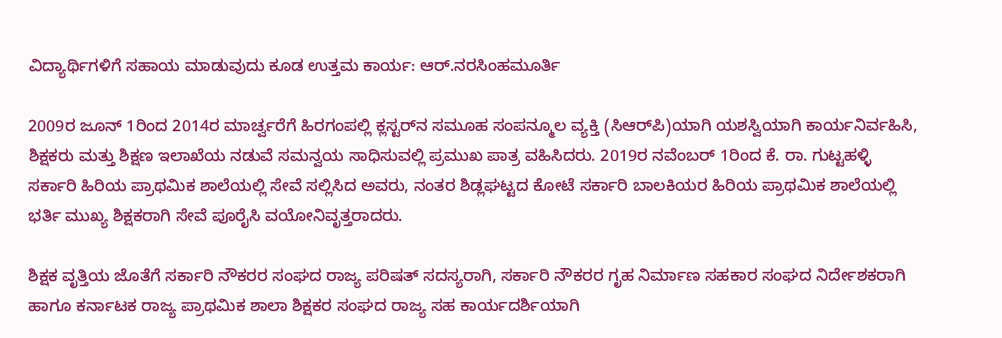ವಿದ್ಯಾರ್ಥಿಗಳಿಗೆ ಸಹಾಯ ಮಾಡುವುದು ಕೂಡ ಉತ್ತಮ ಕಾರ್ಯ: ಆರ್.ನರಸಿಂಹಮೂರ್ತಿ

2009ರ ಜೂನ್ 1ರಿಂದ 2014ರ ಮಾರ್ಚ್ವರೆಗೆ ಹಿರಗಂಪಲ್ಲಿ ಕ್ಲಸ್ಟರ್‌ನ ಸಮೂಹ ಸಂಪನ್ಮೂಲ ವ್ಯಕ್ತಿ (ಸಿಆರ್‌ಪಿ)ಯಾಗಿ ಯಶಸ್ವಿಯಾಗಿ ಕಾರ್ಯನಿರ್ವಹಿಸಿ, ಶಿಕ್ಷಕರು ಮತ್ತು ಶಿಕ್ಷಣ ಇಲಾಖೆಯ ನಡುವೆ ಸಮನ್ವಯ ಸಾಧಿಸುವಲ್ಲಿ ಪ್ರಮುಖ ಪಾತ್ರ ವಹಿಸಿದರು. 2019ರ ನವೆಂಬರ್ 1ರಿಂದ ಕೆ. ರಾ. ಗುಟ್ಟಹಳ್ಳಿ ಸರ್ಕಾರಿ ಹಿರಿಯ ಪ್ರಾಥಮಿಕ ಶಾಲೆಯಲ್ಲಿ ಸೇವೆ ಸಲ್ಲಿಸಿದ ಅವರು, ನಂತರ ಶಿಡ್ಲಘಟ್ಟದ ಕೋಟೆ ಸರ್ಕಾರಿ ಬಾಲಕಿಯರ ಹಿರಿಯ ಪ್ರಾಥಮಿಕ ಶಾಲೆಯಲ್ಲಿ ಭರ್ತಿ ಮುಖ್ಯ ಶಿಕ್ಷಕರಾಗಿ ಸೇವೆ ಪೂರೈಸಿ ವಯೋನಿವೃತ್ತರಾದರು.

ಶಿಕ್ಷಕ ವೃತ್ತಿಯ ಜೊತೆಗೆ ಸರ್ಕಾರಿ ನೌಕರರ ಸಂಘದ ರಾಜ್ಯ ಪರಿಷತ್ ಸದಸ್ಯರಾಗಿ, ಸರ್ಕಾರಿ ನೌಕರರ ಗೃಹ ನಿರ್ಮಾಣ ಸಹಕಾರ ಸಂಘದ ನಿರ್ದೇಶಕರಾಗಿ ಹಾಗೂ ಕರ್ನಾಟಕ ರಾಜ್ಯ ಪ್ರಾಥಮಿಕ ಶಾಲಾ ಶಿಕ್ಷಕರ ಸಂಘದ ರಾಜ್ಯ ಸಹ ಕಾರ್ಯದರ್ಶಿಯಾಗಿ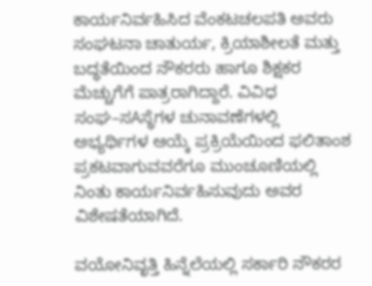ಕಾರ್ಯನಿರ್ವಹಿಸಿದ ವೆಂಕಟಚಲಪತಿ ಅವರು ಸಂಘಟನಾ ಚಾತುರ್ಯ, ಕ್ರಿಯಾಶೀಲತೆ ಮತ್ತು ಬದ್ಧತೆಯಿಂದ ನೌಕರರು ಹಾಗೂ ಶಿಕ್ಷಕರ ಮೆಚ್ಚುಗೆಗೆ ಪಾತ್ರರಾಗಿದ್ದಾರೆ. ವಿವಿಧ ಸಂಘ–ಸAಸ್ಥೆಗಳ ಚುನಾವಣೆಗಳಲ್ಲಿ ಅಭ್ಯರ್ಥಿಗಳ ಆಯ್ಕೆ ಪ್ರಕ್ರಿಯೆಯಿಂದ ಫಲಿತಾಂಶ ಪ್ರಕಟವಾಗುವವರೆಗೂ ಮುಂಚೂಣಿಯಲ್ಲಿ ನಿಂತು ಕಾರ್ಯನಿರ್ವಹಿಸುವುದು ಅವರ ವಿಶೇಷತೆಯಾಗಿದೆ.

ವಯೋನಿವೃತ್ತಿ ಹಿನ್ನೆಲೆಯಲ್ಲಿ ಸರ್ಕಾರಿ ನೌಕರರ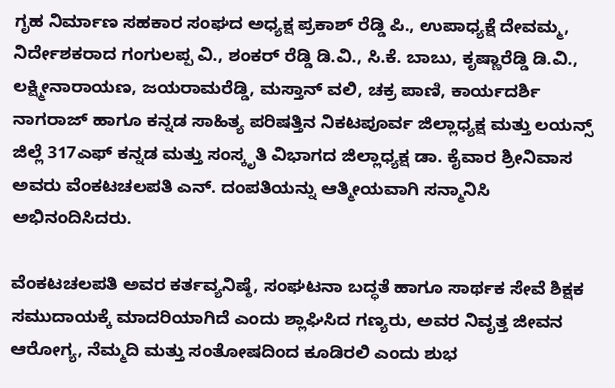ಗೃಹ ನಿರ್ಮಾಣ ಸಹಕಾರ ಸಂಘದ ಅಧ್ಯಕ್ಷ ಪ್ರಕಾಶ್ ರೆಡ್ಡಿ ಪಿ., ಉಪಾಧ್ಯಕ್ಷೆ ದೇವಮ್ಮ, ನಿರ್ದೇಶಕರಾದ ಗಂಗುಲಪ್ಪ ವಿ., ಶಂಕರ್ ರೆಡ್ಡಿ ಡಿ.ವಿ., ಸಿ.ಕೆ. ಬಾಬು, ಕೃಷ್ಣಾರೆಡ್ಡಿ ಡಿ.ವಿ., ಲಕ್ಷ್ಮೀನಾರಾಯಣ, ಜಯರಾಮರೆಡ್ಡಿ, ಮಸ್ತಾನ್ ವಲಿ, ಚಕ್ರ ಪಾಣಿ, ಕಾರ್ಯದರ್ಶಿ ನಾಗರಾಜ್ ಹಾಗೂ ಕನ್ನಡ ಸಾಹಿತ್ಯ ಪರಿಷತ್ತಿನ ನಿಕಟಪೂರ್ವ ಜಿಲ್ಲಾಧ್ಯಕ್ಷ ಮತ್ತು ಲಯನ್ಸ್ ಜಿಲ್ಲೆ 317ಎಫ್ ಕನ್ನಡ ಮತ್ತು ಸಂಸ್ಕೃತಿ ವಿಭಾಗದ ಜಿಲ್ಲಾಧ್ಯಕ್ಷ ಡಾ. ಕೈವಾರ ಶ್ರೀನಿವಾಸ ಅವರು ವೆಂಕಟಚಲಪತಿ ಎನ್. ದಂಪತಿಯನ್ನು ಆತ್ಮೀಯವಾಗಿ ಸನ್ಮಾನಿಸಿ ಅಭಿನಂದಿಸಿದರು.

ವೆಂಕಟಚಲಪತಿ ಅವರ ಕರ್ತವ್ಯನಿಷ್ಠೆ, ಸಂಘಟನಾ ಬದ್ಧತೆ ಹಾಗೂ ಸಾರ್ಥಕ ಸೇವೆ ಶಿಕ್ಷಕ ಸಮುದಾಯಕ್ಕೆ ಮಾದರಿಯಾಗಿದೆ ಎಂದು ಶ್ಲಾಘಿಸಿದ ಗಣ್ಯರು, ಅವರ ನಿವೃತ್ತ ಜೀವನ ಆರೋಗ್ಯ, ನೆಮ್ಮದಿ ಮತ್ತು ಸಂತೋಷದಿಂದ ಕೂಡಿರಲಿ ಎಂದು ಶುಭ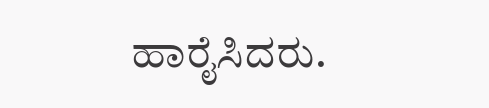ಹಾರೈಸಿದರು.